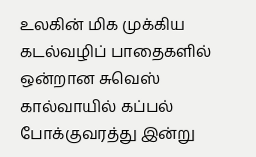உலகின் மிக முக்கிய கடல்வழிப் பாதைகளில் ஒன்றான சுவெஸ் கால்வாயில் கப்பல் போக்குவரத்து இன்று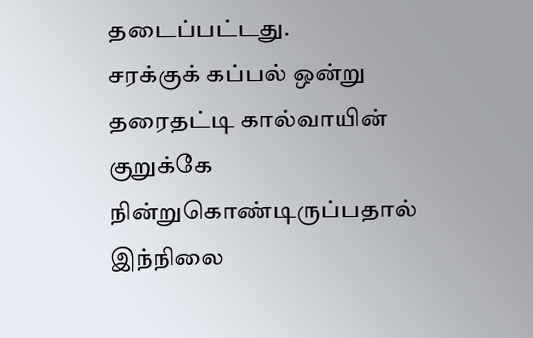தடைப்பட்டது.
சரக்குக் கப்பல் ஒன்று தரைதட்டி கால்வாயின் குறுக்கே நின்றுகொண்டிருப்பதால் இந்நிலை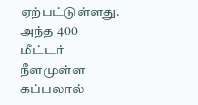ஏற்பட்டுள்ளது.
அந்த 400 மீட்டர் நீளமுள்ள கப்பலால்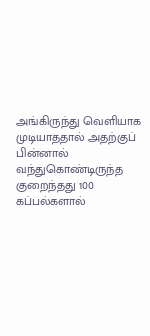அங்கிருந்து வெளியாக முடியாததால் அதற்குப் பின்னால் வந்துகொண்டிருந்த குறைந்தது 100 கப்பல்களால்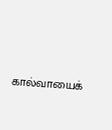கால்வாயைக்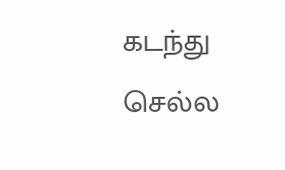கடந்து செல்ல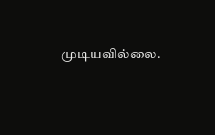முடியவில்லை.